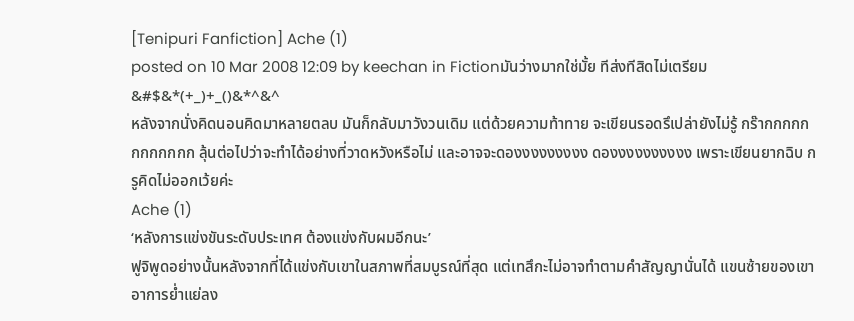[Tenipuri Fanfiction] Ache (1)
posted on 10 Mar 2008 12:09 by keechan in Fictionมันว่างมากใช่มั้ย ทีส่งทีสิดไม่เตรียม &#$&*(+_)+_()&*^&^
หลังจากนั่งคิดนอนคิดมาหลายตลบ มันก็กลับมาวังวนเดิม แต่ด้วยความท้าทาย จะเขียนรอดรึเปล่ายังไม่รู้ กร๊ากกกกกกกกกกกก ลุ้นต่อไปว่าจะทำได้อย่างที่วาดหวังหรือไม่ และอาจจะดองงงงงงงงง ดองงงงงงงงงง เพราะเขียนยากฉิบ กรูคิดไม่ออกเว้ยค่ะ
Ache (1)
‘หลังการแข่งขันระดับประเทศ ต้องแข่งกับผมอีกนะ’
ฟูจิพูดอย่างนั้นหลังจากที่ได้แข่งกับเขาในสภาพที่สมบูรณ์ที่สุด แต่เทสึกะไม่อาจทำตามคำสัญญานั่นได้ แขนซ้ายของเขาอาการย่ำแย่ลง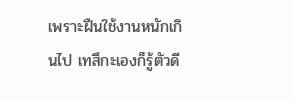เพราะฝืนใช้งานหนักเกินไป เทสึกะเองก็รู้ตัวดี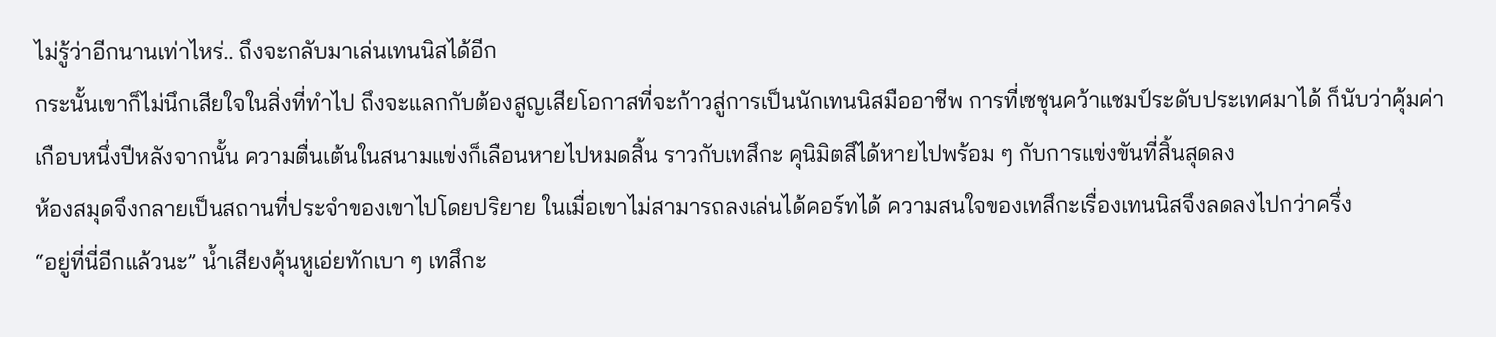ไม่รู้ว่าอีกนานเท่าไหร่.. ถึงจะกลับมาเล่นเทนนิสได้อีก
กระนั้นเขาก็ไม่นึกเสียใจในสิ่งที่ทำไป ถึงจะแลกกับต้องสูญเสียโอกาสที่จะก้าวสู่การเป็นนักเทนนิสมืออาชีพ การที่เซชุนคว้าแชมป์ระดับประเทศมาได้ ก็นับว่าคุ้มค่า
เกือบหนึ่งปีหลังจากนั้น ความตื่นเต้นในสนามแข่งก็เลือนหายไปหมดสิ้น ราวกับเทสึกะ คุนิมิตสึได้หายไปพร้อม ๆ กับการแข่งขันที่สิ้นสุดลง
ห้องสมุดจึงกลายเป็นสถานที่ประจำของเขาไปโดยปริยาย ในเมื่อเขาไม่สามารถลงเล่นได้คอร์ทได้ ความสนใจของเทสึกะเรื่องเทนนิสจึงลดลงไปกว่าครึ่ง
“อยู่ที่นี่อีกแล้วนะ” น้ำเสียงคุ้นหูเอ่ยทักเบา ๆ เทสึกะ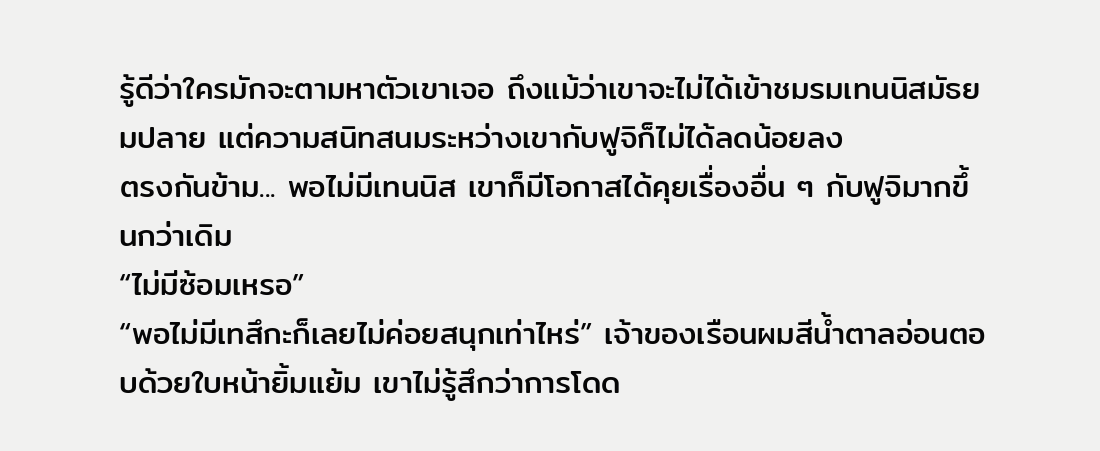รู้ดีว่าใครมักจะตามหาตัวเขาเจอ ถึงแม้ว่าเขาจะไม่ได้เข้าชมรมเทนนิสมัธยมปลาย แต่ความสนิทสนมระหว่างเขากับฟูจิก็ไม่ได้ลดน้อยลง
ตรงกันข้าม... พอไม่มีเทนนิส เขาก็มีโอกาสได้คุยเรื่องอื่น ๆ กับฟูจิมากขึ้นกว่าเดิม
“ไม่มีซ้อมเหรอ”
“พอไม่มีเทสึกะก็เลยไม่ค่อยสนุกเท่าไหร่” เจ้าของเรือนผมสีน้ำตาลอ่อนตอบด้วยใบหน้ายิ้มแย้ม เขาไม่รู้สึกว่าการโดด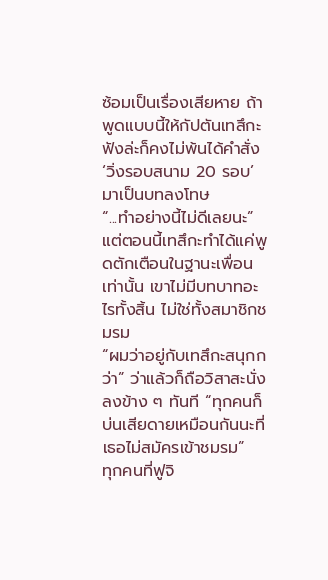ซ้อมเป็นเรื่องเสียหาย ถ้าพูดแบบนี้ให้กัปตันเทสึกะฟังล่ะก็คงไม่พ้นได้คำสั่ง ‘วิ่งรอบสนาม 20 รอบ’ มาเป็นบทลงโทษ
“...ทำอย่างนี้ไม่ดีเลยนะ” แต่ตอนนี้เทสึกะทำได้แค่พูดตักเตือนในฐานะเพื่อนเท่านั้น เขาไม่มีบทบาทอะไรทั้งสิ้น ไม่ใช่ทั้งสมาชิกชมรม
“ผมว่าอยู่กับเทสึกะสนุกกว่า” ว่าแล้วก็ถือวิสาสะนั่งลงข้าง ๆ ทันที “ทุกคนก็บ่นเสียดายเหมือนกันนะที่เธอไม่สมัครเข้าชมรม”
ทุกคนที่ฟูจิ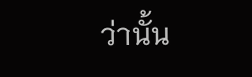ว่านั้น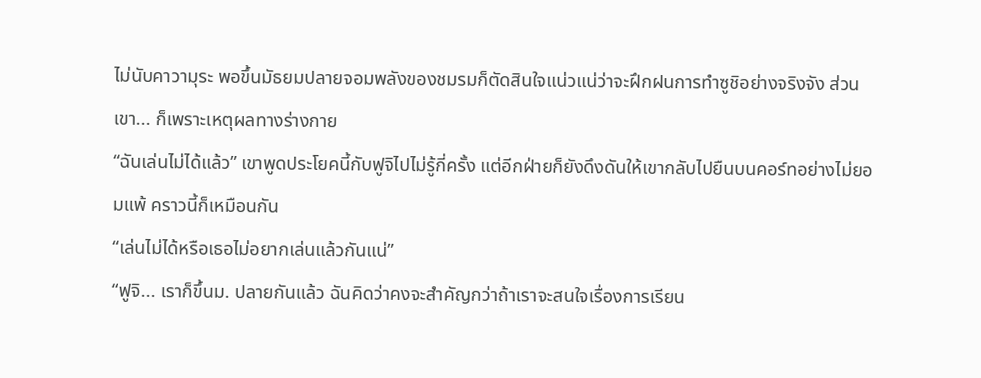ไม่นับคาวามุระ พอขึ้นมัธยมปลายจอมพลังของชมรมก็ตัดสินใจแน่วแน่ว่าจะฝึกฝนการทำซูชิอย่างจริงจัง ส่วนเขา... ก็เพราะเหตุผลทางร่างกาย
“ฉันเล่นไม่ได้แล้ว” เขาพูดประโยคนี้กับฟูจิไปไม่รู้กี่ครั้ง แต่อีกฝ่ายก็ยังดึงดันให้เขากลับไปยืนบนคอร์ทอย่างไม่ยอมแพ้ คราวนี้ก็เหมือนกัน
“เล่นไม่ได้หรือเธอไม่อยากเล่นแล้วกันแน่”
“ฟูจิ... เราก็ขึ้นม. ปลายกันแล้ว ฉันคิดว่าคงจะสำคัญกว่าถ้าเราจะสนใจเรื่องการเรียน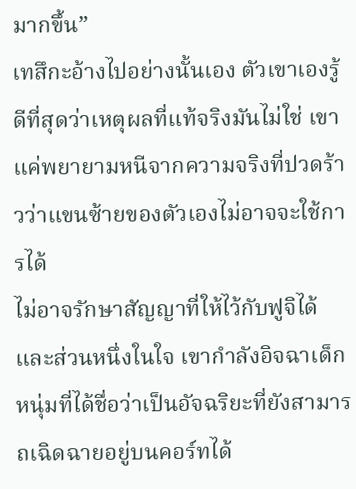มากขึ้น”
เทสึกะอ้างไปอย่างนั้นเอง ตัวเขาเองรู้ดีที่สุดว่าเหตุผลที่แท้จริงมันไม่ใช่ เขาแค่พยายามหนีจากความจริงที่ปวดร้าวว่าแขนซ้ายของตัวเองไม่อาจจะใช้การได้
ไม่อาจรักษาสัญญาที่ให้ไว้กับฟูจิได้ และส่วนหนึ่งในใจ เขากำลังอิจฉาเด็กหนุ่มที่ได้ชื่อว่าเป็นอัจฉริยะที่ยังสามารถเฉิดฉายอยู่บนคอร์ทได้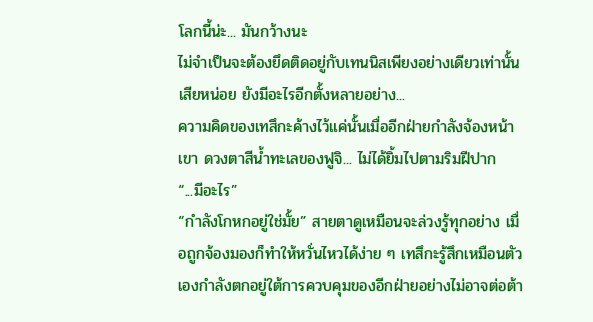โลกนี้น่ะ... มันกว้างนะ
ไม่จำเป็นจะต้องยึดติดอยู่กับเทนนิสเพียงอย่างเดียวเท่านั้นเสียหน่อย ยังมีอะไรอีกตั้งหลายอย่าง...
ความคิดของเทสึกะค้างไว้แค่นั้นเมื่ออีกฝ่ายกำลังจ้องหน้าเขา ดวงตาสีน้ำทะเลของฟูจิ... ไม่ได้ยิ้มไปตามริมฝีปาก
“...มีอะไร”
“กำลังโกหกอยู่ใช่มั้ย” สายตาดูเหมือนจะล่วงรู้ทุกอย่าง เมื่อถูกจ้องมองก็ทำให้หวั่นไหวได้ง่าย ๆ เทสึกะรู้สึกเหมือนตัวเองกำลังตกอยู่ใต้การควบคุมของอีกฝ่ายอย่างไม่อาจต่อต้า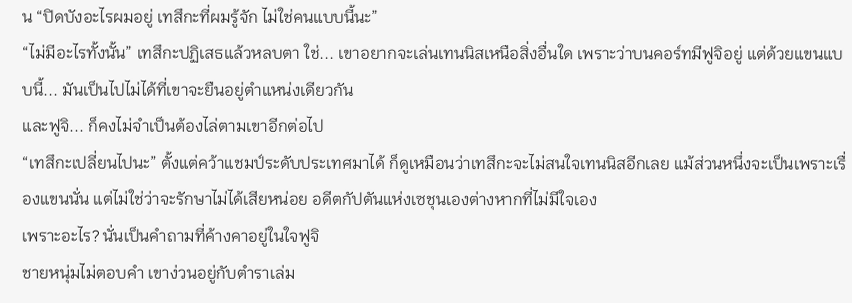น “ปิดบังอะไรผมอยู่ เทสึกะที่ผมรู้จัก ไม่ใช่คนแบบนี้นะ”
“ไม่มีอะไรทั้งนั้น” เทสึกะปฏิเสธแล้วหลบตา ใช่... เขาอยากจะเล่นเทนนิสเหนือสิ่งอื่นใด เพราะว่าบนคอร์ทมีฟูจิอยู่ แต่ด้วยแขนแบบนี้... มันเป็นไปไม่ได้ที่เขาจะยืนอยู่ตำแหน่งเดียวกัน
และฟูจิ... ก็คงไม่จำเป็นต้องไล่ตามเขาอีกต่อไป
“เทสึกะเปลี่ยนไปนะ” ตั้งแต่คว้าแชมป์ระดับประเทศมาได้ ก็ดูเหมือนว่าเทสึกะจะไม่สนใจเทนนิสอีกเลย แม้ส่วนหนึ่งจะเป็นเพราะเรื่องแขนนั่น แต่ไม่ใช่ว่าจะรักษาไม่ได้เสียหน่อย อดีตกัปตันแห่งเซชุนเองต่างหากที่ไม่มีใจเอง
เพราะอะไร? นั่นเป็นคำถามที่ค้างคาอยู่ในใจฟูจิ
ชายหนุ่มไม่ตอบคำ เขาง่วนอยู่กับตำราเล่ม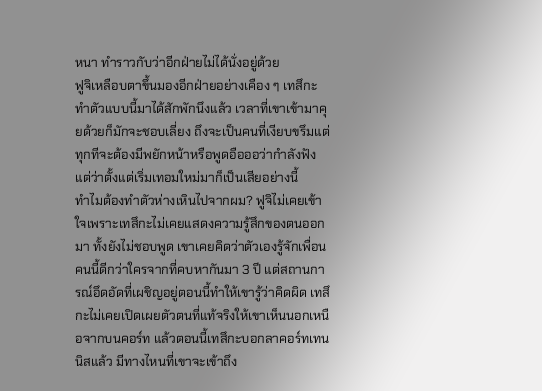หนา ทำราวกับว่าอีกฝ่ายไม่ได้นั่งอยู่ด้วย
ฟูจิเหลือบตาขึ้นมองอีกฝ่ายอย่างเคือง ๆ เทสึกะทำตัวแบบนี้มาได้สักพักนึงแล้ว เวลาที่เขาเข้ามาคุยด้วยก็มักจะชอบเลี่ยง ถึงจะเป็นคนที่เงียบขรึมแต่ทุกทีจะต้องมีพยักหน้าหรือพูดอือออว่ากำลังฟัง แต่ว่าตั้งแต่เริ่มเทอมใหม่มาก็เป็นเสียอย่างนี้
ทำไมต้องทำตัวห่างเหินไปจากผม? ฟูจิไม่เคยเข้าใจเพราะเทสึกะไม่เคยแสดงความรู้สึกของตนออกมา ทั้งยังไม่ชอบพูด เขาเคยคิดว่าตัวเองรู้จักเพื่อนคนนี้ดีกว่าใครจากที่คบหากันมา 3 ปี แต่สถานการณ์อึดอัดที่เผชิญอยู่ตอนนี้ทำให้เขารู้ว่าคิดผิด เทสึกะไม่เคยเปิดเผยตัวตนที่แท้จริงให้เขาเห็นนอกเหนือจากบนคอร์ท แล้วตอนนี้เทสึกะบอกลาคอร์ทเทนนิสแล้ว มีทางไหนที่เขาจะเข้าถึง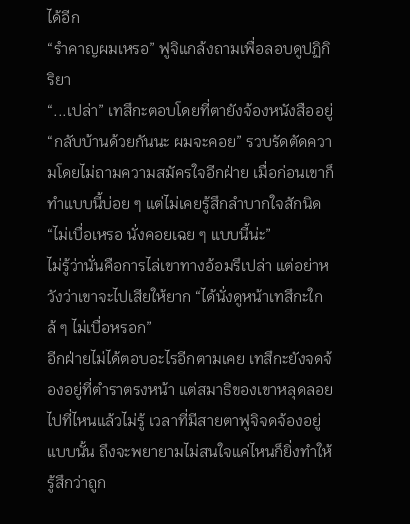ได้อีก
“รำคาญผมเหรอ” ฟูจิแกล้งถามเพื่อลอบดูปฏิกิริยา
“...เปล่า” เทสึกะตอบโดยที่ตายังจ้องหนังสืออยู่
“กลับบ้านด้วยกันนะ ผมจะคอย” รวบรัดตัดความโดยไม่ถามความสมัครใจอีกฝ่าย เมื่อก่อนเขาก็ทำแบบนี้บ่อย ๆ แต่ไม่เคยรู้สึกลำบากใจสักนิด
“ไม่เบื่อเหรอ นั่งคอยเฉย ๆ แบบนี้น่ะ”
ไม่รู้ว่านั่นคือการไล่เขาทางอ้อมรึเปล่า แต่อย่าหวังว่าเขาจะไปเสียให้ยาก “ได้นั่งดูหน้าเทสึกะใกล้ ๆ ไม่เบื่อหรอก”
อีกฝ่ายไม่ได้ตอบอะไรอีกตามเคย เทสึกะยังจดจ้องอยู่ที่ตำราตรงหน้า แต่สมาธิของเขาหลุดลอยไปที่ไหนแล้วไม่รู้ เวลาที่มีสายตาฟูจิจดจ้องอยู่แบบนั้น ถึงจะพยายามไม่สนใจแค่ไหนก็ยิ่งทำให้รู้สึกว่าถูก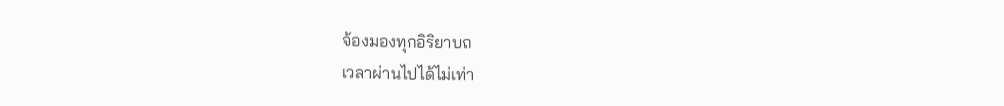จ้องมองทุกอิริยาบถ
เวลาผ่านไปได้ไม่เท่า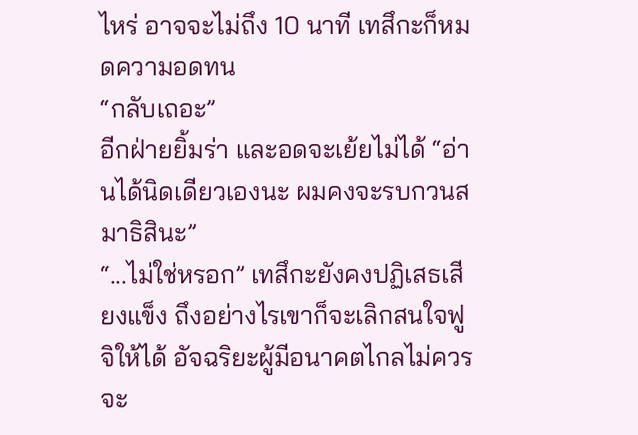ไหร่ อาจจะไม่ถึง 10 นาที เทสึกะก็หมดความอดทน
“กลับเถอะ”
อีกฝ่ายยิ้มร่า และอดจะเย้ยไม่ได้ “อ่านได้นิดเดียวเองนะ ผมคงจะรบกวนสมาธิสินะ”
“...ไม่ใช่หรอก” เทสึกะยังคงปฏิเสธเสียงแข็ง ถึงอย่างไรเขาก็จะเลิกสนใจฟูจิให้ได้ อัจฉริยะผู้มีอนาคตไกลไม่ควรจะ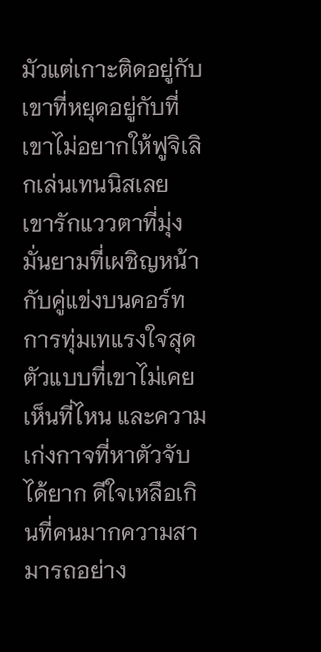มัวแต่เกาะติดอยู่กับเขาที่หยุดอยู่กับที่ เขาไม่อยากให้ฟูจิเลิกเล่นเทนนิสเลย
เขารักแววตาที่มุ่งมั่นยามที่เผชิญหน้ากับคู่แข่งบนคอร์ท การทุ่มเทแรงใจสุดตัวแบบที่เขาไม่เคยเห็นที่ไหน และความเก่งกาจที่หาตัวจับได้ยาก ดีใจเหลือเกินที่คนมากความสามารถอย่าง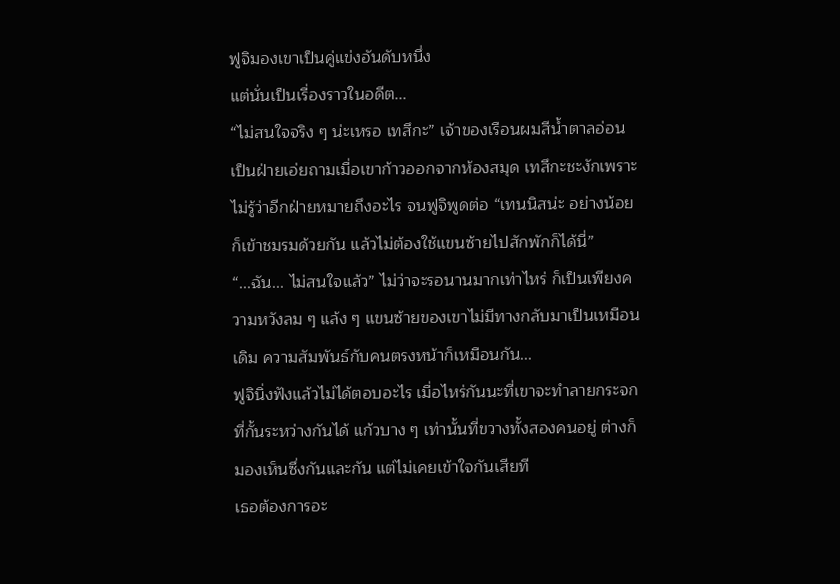ฟูจิมองเขาเป็นคู่แข่งอันดับหนึ่ง
แต่นั่นเป็นเรื่องราวในอดีต...
“ไม่สนใจจริง ๆ น่ะเหรอ เทสึกะ” เจ้าของเรือนผมสีน้ำตาลอ่อนเป็นฝ่ายเอ่ยถามเมื่อเขาก้าวออกจากห้องสมุด เทสึกะชะงักเพราะไม่รู้ว่าอีกฝ่ายหมายถึงอะไร จนฟูจิพูดต่อ “เทนนิสน่ะ อย่างน้อยก็เข้าชมรมด้วยกัน แล้วไม่ต้องใช้แขนซ้ายไปสักพักก็ได้นี่”
“...ฉัน... ไม่สนใจแล้ว” ไม่ว่าจะรอนานมากเท่าไหร่ ก็เป็นเพียงความหวังลม ๆ แล้ง ๆ แขนซ้ายของเขาไม่มีทางกลับมาเป็นเหมือนเดิม ความสัมพันธ์กับคนตรงหน้าก็เหมือนกัน...
ฟูจินิ่งฟังแล้วไม่ได้ตอบอะไร เมื่อไหร่กันนะที่เขาจะทำลายกระจกที่กั้นระหว่างกันได้ แก้วบาง ๆ เท่านั้นที่ขวางทั้งสองคนอยู่ ต่างก็มองเห็นซึ่งกันและกัน แต่ไม่เคยเข้าใจกันเสียที
เธอต้องการอะ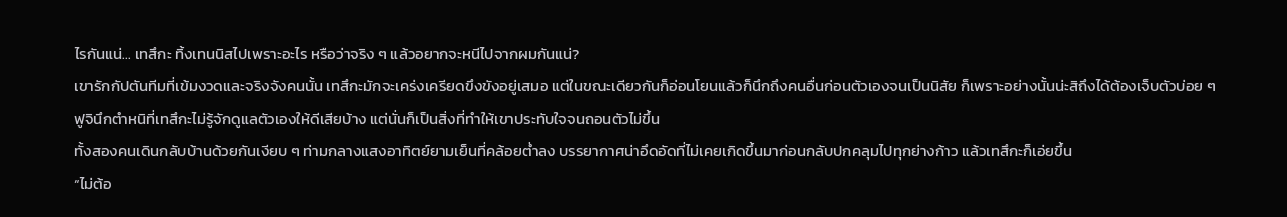ไรกันแน่... เทสึกะ ทิ้งเทนนิสไปเพราะอะไร หรือว่าจริง ๆ แล้วอยากจะหนีไปจากผมกันแน่?
เขารักกัปตันทีมที่เข้มงวดและจริงจังคนนั้น เทสึกะมักจะเคร่งเครียดขึงขังอยู่เสมอ แต่ในขณะเดียวกันก็อ่อนโยนแล้วก็นึกถึงคนอื่นก่อนตัวเองจนเป็นนิสัย ก็เพราะอย่างนั้นน่ะสิถึงได้ต้องเจ็บตัวบ่อย ๆ ฟูจินึกตำหนิที่เทสึกะไม่รู้จักดูแลตัวเองให้ดีเสียบ้าง แต่นั่นก็เป็นสิ่งที่ทำให้เขาประทับใจจนถอนตัวไม่ขึ้น
ทั้งสองคนเดินกลับบ้านด้วยกันเงียบ ๆ ท่ามกลางแสงอาทิตย์ยามเย็นที่คล้อยต่ำลง บรรยากาศน่าอึดอัดที่ไม่เคยเกิดขึ้นมาก่อนกลับปกคลุมไปทุกย่างก้าว แล้วเทสึกะก็เอ่ยขึ้น
“ไม่ต้อ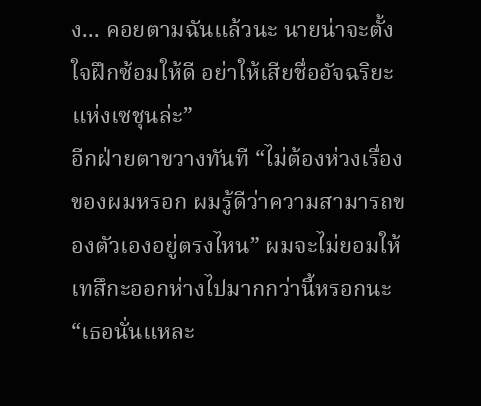ง... คอยตามฉันแล้วนะ นายน่าจะตั้งใจฝึกซ้อมให้ดี อย่าให้เสียชื่ออัจฉริยะแห่งเซชุนล่ะ”
อีกฝ่ายตาขวางทันที “ไม่ต้องห่วงเรื่องของผมหรอก ผมรู้ดีว่าความสามารถของตัวเองอยู่ตรงไหน” ผมจะไม่ยอมให้เทสึกะออกห่างไปมากกว่านี้หรอกนะ “เธอนั่นแหละ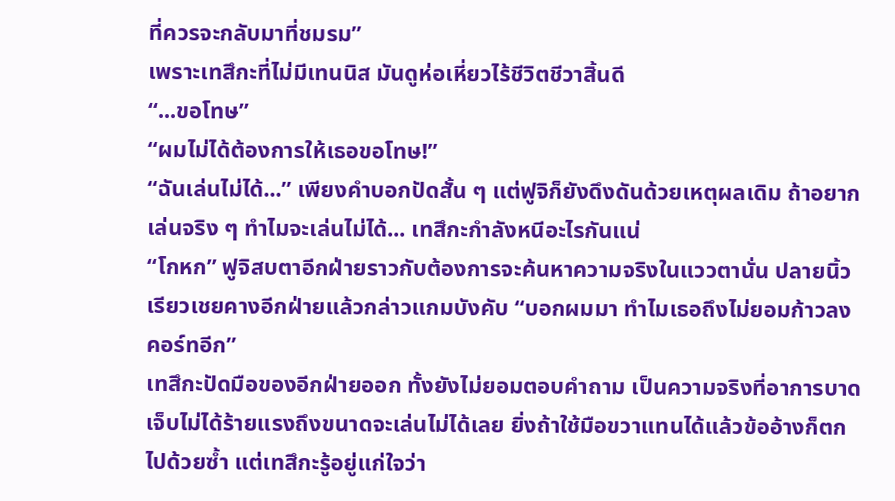ที่ควรจะกลับมาที่ชมรม”
เพราะเทสึกะที่ไม่มีเทนนิส มันดูห่อเหี่ยวไร้ชีวิตชีวาสิ้นดี
“...ขอโทษ”
“ผมไม่ได้ต้องการให้เธอขอโทษ!”
“ฉันเล่นไม่ได้...” เพียงคำบอกปัดสั้น ๆ แต่ฟูจิก็ยังดึงดันด้วยเหตุผลเดิม ถ้าอยากเล่นจริง ๆ ทำไมจะเล่นไม่ได้... เทสึกะกำลังหนีอะไรกันแน่
“โกหก” ฟูจิสบตาอีกฝ่ายราวกับต้องการจะค้นหาความจริงในแววตานั่น ปลายนิ้วเรียวเชยคางอีกฝ่ายแล้วกล่าวแกมบังคับ “บอกผมมา ทำไมเธอถึงไม่ยอมก้าวลงคอร์ทอีก”
เทสึกะปัดมือของอีกฝ่ายออก ทั้งยังไม่ยอมตอบคำถาม เป็นความจริงที่อาการบาดเจ็บไม่ได้ร้ายแรงถึงขนาดจะเล่นไม่ได้เลย ยิ่งถ้าใช้มือขวาแทนได้แล้วข้ออ้างก็ตกไปด้วยซ้ำ แต่เทสึกะรู้อยู่แก่ใจว่า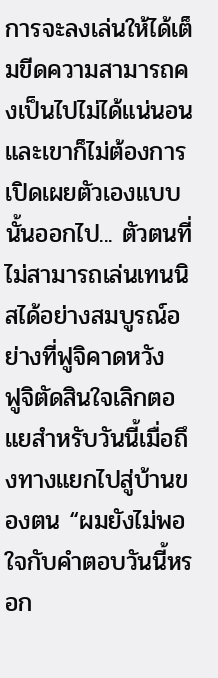การจะลงเล่นให้ได้เต็มขีดความสามารถคงเป็นไปไม่ได้แน่นอน
และเขาก็ไม่ต้องการเปิดเผยตัวเองแบบนั้นออกไป... ตัวตนที่ไม่สามารถเล่นเทนนิสได้อย่างสมบูรณ์อย่างที่ฟูจิคาดหวัง
ฟูจิตัดสินใจเลิกตอแยสำหรับวันนี้เมื่อถึงทางแยกไปสู่บ้านของตน “ผมยังไม่พอใจกับคำตอบวันนี้หรอก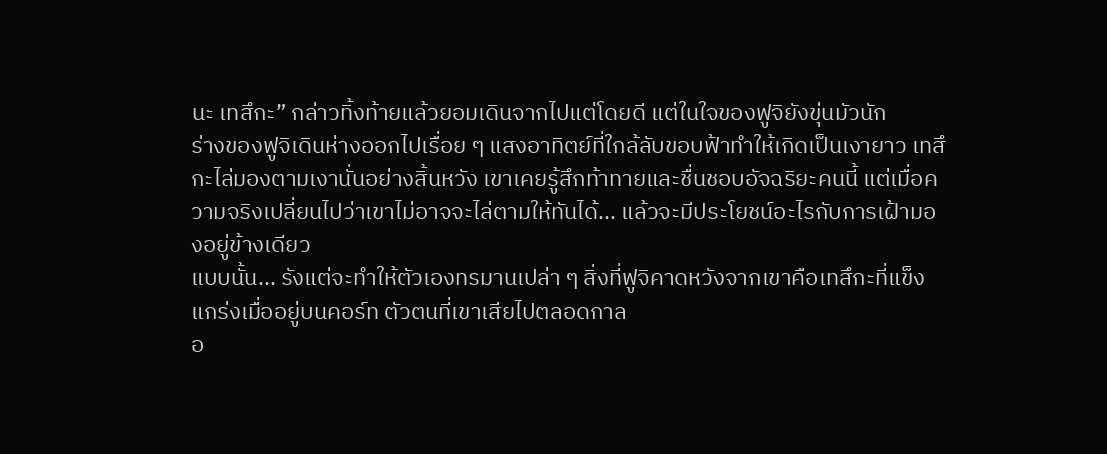นะ เทสึกะ” กล่าวทิ้งท้ายแล้วยอมเดินจากไปแต่โดยดี แต่ในใจของฟูจิยังขุ่นมัวนัก
ร่างของฟูจิเดินห่างออกไปเรื่อย ๆ แสงอาทิตย์ที่ใกล้ลับขอบฟ้าทำให้เกิดเป็นเงายาว เทสึกะไล่มองตามเงานั่นอย่างสิ้นหวัง เขาเคยรู้สึกท้าทายและชื่นชอบอัจฉริยะคนนี้ แต่เมื่อความจริงเปลี่ยนไปว่าเขาไม่อาจจะไล่ตามให้ทันได้... แล้วจะมีประโยชน์อะไรกับการเฝ้ามองอยู่ข้างเดียว
แบบนั้น... รังแต่จะทำให้ตัวเองทรมานเปล่า ๆ สิ่งที่ฟูจิคาดหวังจากเขาคือเทสึกะที่แข็งแกร่งเมื่ออยู่บนคอร์ท ตัวตนที่เขาเสียไปตลอดกาล
อ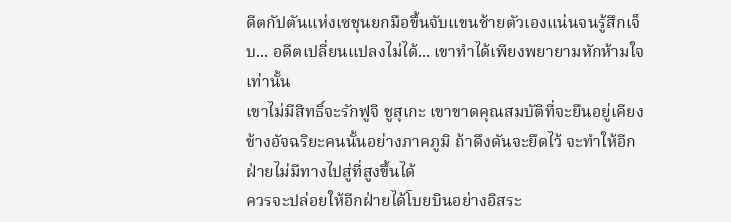ดีตกัปตันแห่งเซชุนยกมือขึ้นจับแขนซ้ายตัวเองแน่นจนรู้สึกเจ็บ... อดีตเปลี่ยนแปลงไม่ได้... เขาทำได้เพียงพยายามหักห้ามใจเท่านั้น
เขาไม่มีสิทธิ์จะรักฟูจิ ชูสุเกะ เขาขาดคุณสมบัติที่จะยืนอยู่เคียงข้างอัจฉริยะคนนั้นอย่างภาคภูมิ ถ้าดึงดันจะยึดไว้ จะทำให้อีกฝ่ายไม่มีทางไปสู่ที่สูงขึ้นได้
ควรจะปล่อยให้อีกฝ่ายได้โบยบินอย่างอิสระ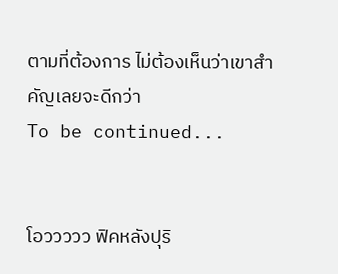ตามที่ต้องการ ไม่ต้องเห็นว่าเขาสำคัญเลยจะดีกว่า
To be continued...


โอววววว ฟิคหลังปุริ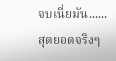จบเนี่ยมัน......
สุดยอดจริงๆ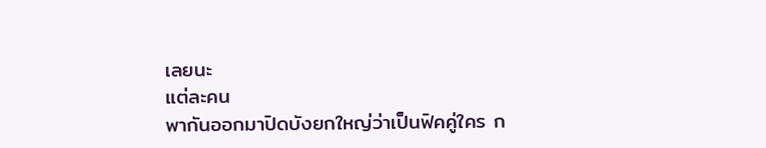เลยนะ
แต่ละคน
พากันออกมาปิดบังยกใหญ่ว่าเป็นฟิคคู่ใคร ก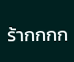ร้ากกกก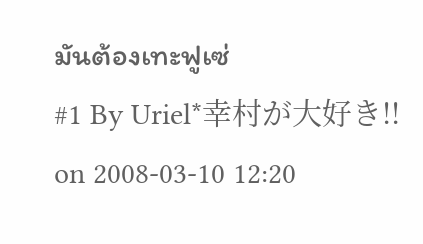มันต้องเทะฟูเซ่
#1 By Uriel*幸村が大好き!! on 2008-03-10 12:20